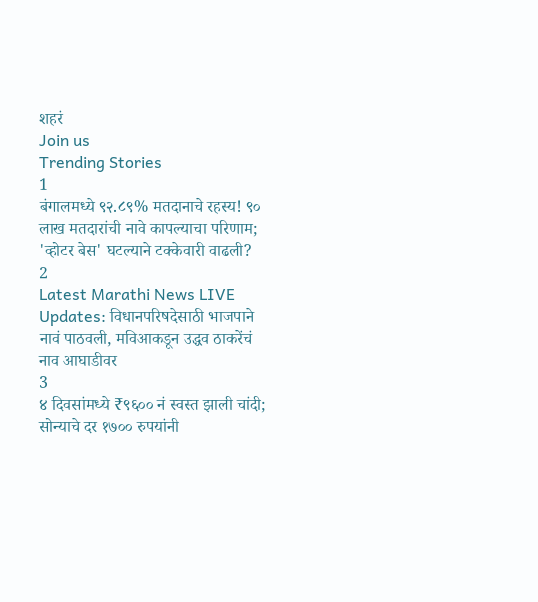शहरं
Join us
Trending Stories
1
बंगालमध्ये ९२.८९% मतदानाचे रहस्य! ९० लाख मतदारांची नावे कापल्याचा परिणाम; 'व्होटर बेस' घटल्याने टक्केवारी वाढली?
2
Latest Marathi News LIVE Updates: विधानपरिषदेसाठी भाजपाने नावं पाठवली, मविआकडून उद्धव ठाकरेंचं नाव आघाडीवर
3
४ दिवसांमध्ये ₹९६०० नं स्वस्त झाली चांदी; सोन्याचे दर १७०० रुपयांनी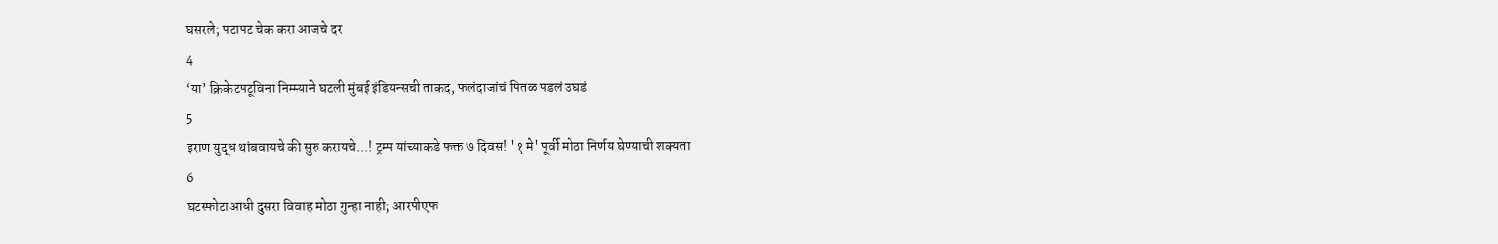घसरले; पटापट चेक करा आजचे दर
4
‘या’ क्रिकेटपटूविना निम्म्याने घटली मुंबई इंडियन्सची ताकद, फलंदाजांचं पितळ पडलं उघडं
5
इराण युद्ध थांबवायचे की सुरु करायचे...! ट्रम्प यांच्याकडे फक्त ७ दिवस! '१ मे' पूर्वी मोठा निर्णय घेण्याची शक्यता
6
घटस्फोटाआधी दुसरा विवाह मोठा गुन्हा नाही; आरपीएफ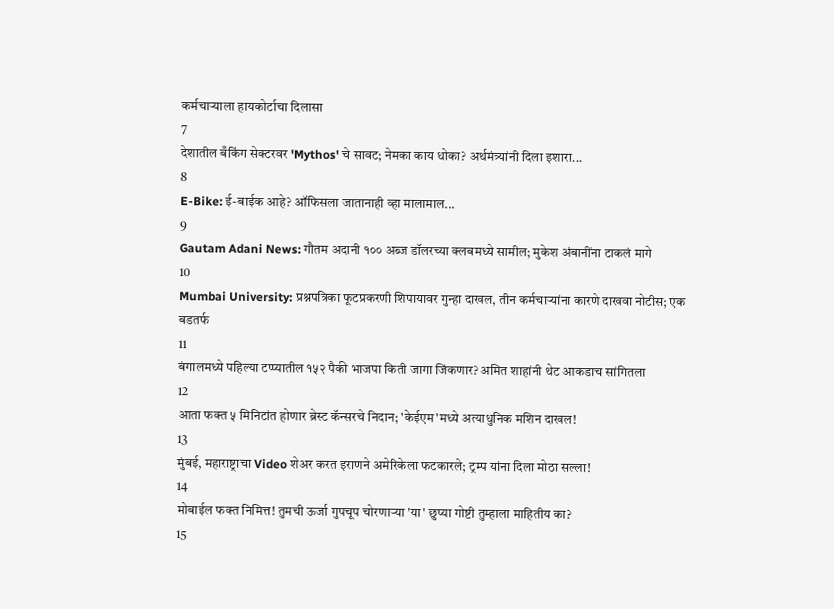कर्मचाऱ्याला हायकोर्टाचा दिलासा
7
देशातील बँकिंग सेक्टरवर 'Mythos' चे सावट; नेमका काय धोका? अर्थमंत्र्यांनी दिला इशारा...
8
E-Bike: ई-बाईक आहे? ऑफिसला जातानाही व्हा मालामाल...
9
Gautam Adani News: गौतम अदानी १०० अब्ज डॉलरच्या क्लबमध्ये सामील; मुकेश अंबानींना टाकलं मागे
10
Mumbai University: प्रश्नपत्रिका फूटप्रकरणी शिपायावर गुन्हा दाखल, तीन कर्मचाऱ्यांना कारणे दाखवा नोटीस; एक बडतर्फ
11
बंगालमध्ये पहिल्या टप्प्यातील १५२ पैकी भाजपा किती जागा जिंकणार? अमित शाहांनी थेट आकडाच सांगितला
12
आता फक्त ५ मिनिटांत होणार ब्रेस्ट कॅन्सरचे निदान; 'केईएम'मध्ये अत्याधुनिक मशिन दाखल!
13
मुंबई, महाराष्ट्राचा Video शेअर करत इराणने अमेरिकेला फटकारले; ट्रम्प यांना दिला मोठा सल्ला!
14
मोबाईल फक्त निमित्त! तुमची ऊर्जा गुपचूप चोरणाऱ्या 'या' छुप्या गोष्टी तुम्हाला माहितीय का?
15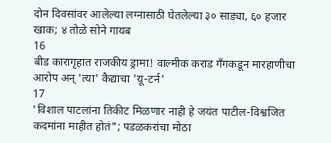दोन दिवसांवर आलेल्या लग्नासाठी घेतलेल्या ३० साड्या, ६० हजार खाक; ४ तोळे सोने गायब
16
बीड कारागृहात राजकीय ड्रामा! वाल्मीक कराड गँगकडून मारहाणीचा आरोप अन् 'त्या' कैद्याचा 'यू-टर्न'
17
'विशाल पाटलांना तिकीट मिळणार नाही हे जयंत पाटील-विश्वजित कदमांना माहीत होतं"; पडळकरांचा मोठा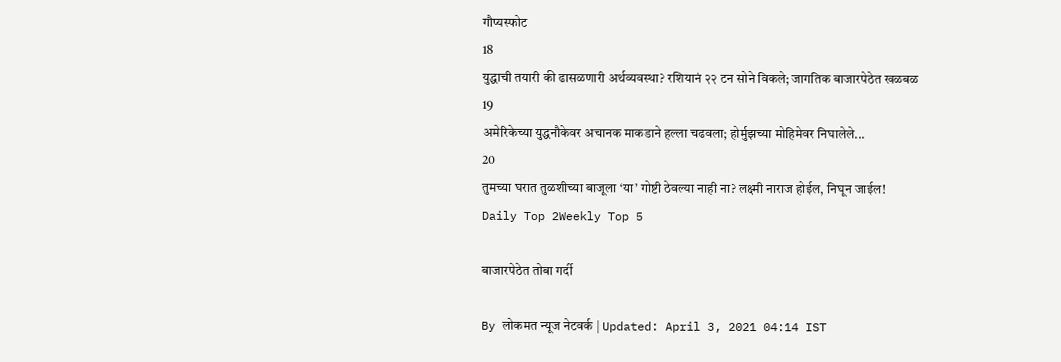गौप्यस्फोट
18
युद्धाची तयारी की ढासळणारी अर्थव्यवस्था? रशियानं २२ टन सोने विकले; जागतिक बाजारपेठेत खळबळ
19
अमेरिकेच्या युद्धनौकेवर अचानक माकडाने हल्ला चढवला; होर्मुझच्या मोहिमेवर निघालेले...
20
तुमच्या घरात तुळशीच्या बाजूला ‘या’ गोष्टी ठेवल्या नाही ना? लक्ष्मी नाराज होईल, निघून जाईल!
Daily Top 2Weekly Top 5

बाजारपेठेत तोबा गर्दी

By लोकमत न्यूज नेटवर्क | Updated: April 3, 2021 04:14 IST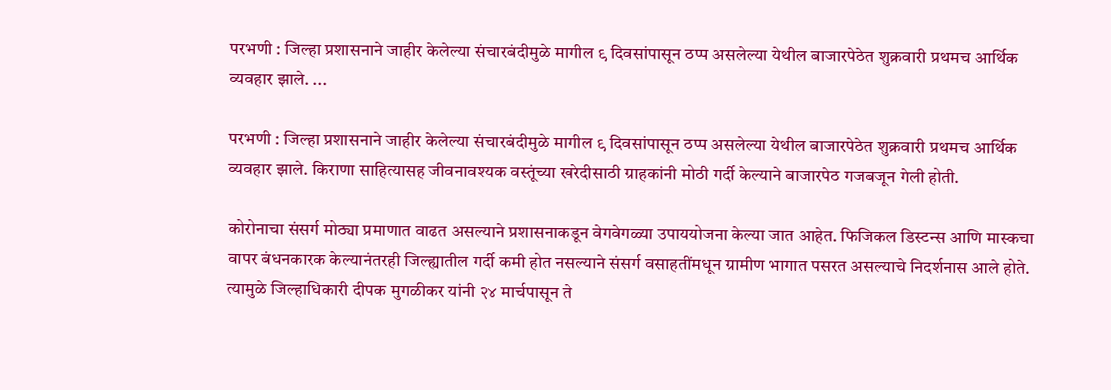परभणी : जिल्हा प्रशासनाने जाहीर केलेल्या संचारबंदीमुळे मागील ९ दिवसांपासून ठप्प असलेल्या येथील बाजारपेठेत शुक्रवारी प्रथमच आर्थिक व्यवहार झाले. ...

परभणी : जिल्हा प्रशासनाने जाहीर केलेल्या संचारबंदीमुळे मागील ९ दिवसांपासून ठप्प असलेल्या येथील बाजारपेठेत शुक्रवारी प्रथमच आर्थिक व्यवहार झाले. किराणा साहित्यासह जीवनावश्यक वस्तूंच्या खरेदीसाठी ग्राहकांनी मोठी गर्दी केल्याने बाजारपेठ गजबजून गेली होती.

कोरोनाचा संसर्ग मोठ्या प्रमाणात वाढत असल्याने प्रशासनाकडून वेगवेगळ्या उपाययोजना केल्या जात आहेत. फिजिकल डिस्टन्स आणि मास्कचा वापर बंधनकारक केल्यानंतरही जिल्ह्यातील गर्दी कमी होत नसल्याने संसर्ग वसाहतींमधून ग्रामीण भागात पसरत असल्याचे निदर्शनास आले होते. त्यामुळे जिल्हाधिकारी दीपक मुगळीकर यांनी २४ मार्चपासून ते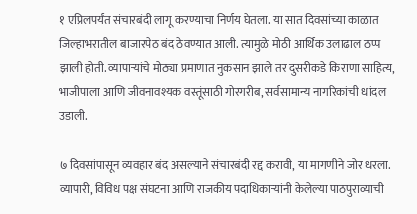१ एप्रिलपर्यंत संचारबंदी लागू करण्याचा निर्णय घेतला. या सात दिवसांच्या काळात जिल्हाभरातील बाजारपेठ बंद ठेवण्यात आली. त्यामुळे मोठी आर्थिक उलाढाल ठप्प झाली होती. व्यापाऱ्यांचे मोठ्या प्रमाणात नुकसान झाले तर दुसरीकडे किराणा साहित्य, भाजीपाला आणि जीवनावश्यक वस्तूंसाठी गोरगरीब, सर्वसामान्य नागरिकांची धांदल उडाली.

७ दिवसांपासून व्यवहार बंद असल्याने संचारबंदी रद्द करावी, या मागणीने जोर धरला. व्यापारी, विविध पक्ष संघटना आणि राजकीय पदाधिकाऱ्यांनी केलेल्या पाठपुराव्याची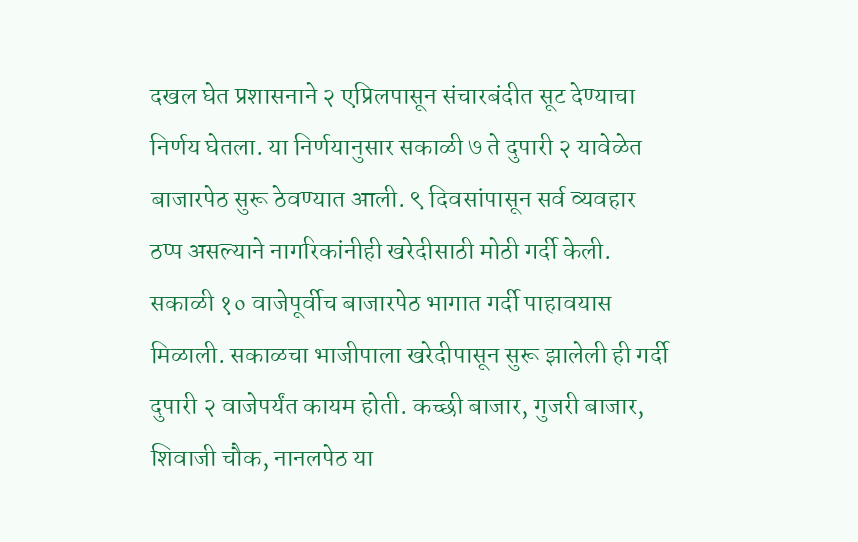दखल घेत प्रशासनाने २ एप्रिलपासून संचारबंदीत सूट देण्याचा निर्णय घेतला. या निर्णयानुसार सकाळी ७ ते दुपारी २ यावेळेत बाजारपेठ सुरू ठेवण्यात आली. ९ दिवसांपासून सर्व व्यवहार ठप्प असल्याने नागरिकांनीही खरेदीसाठी मोठी गर्दी केली. सकाळी १० वाजेपूर्वीच बाजारपेठ भागात गर्दी पाहावयास मिळाली. सकाळचा भाजीपाला खरेदीपासून सुरू झालेली ही गर्दी दुपारी २ वाजेपर्यंत कायम होती. कच्छी बाजार, गुजरी बाजार, शिवाजी चौक, नानलपेठ या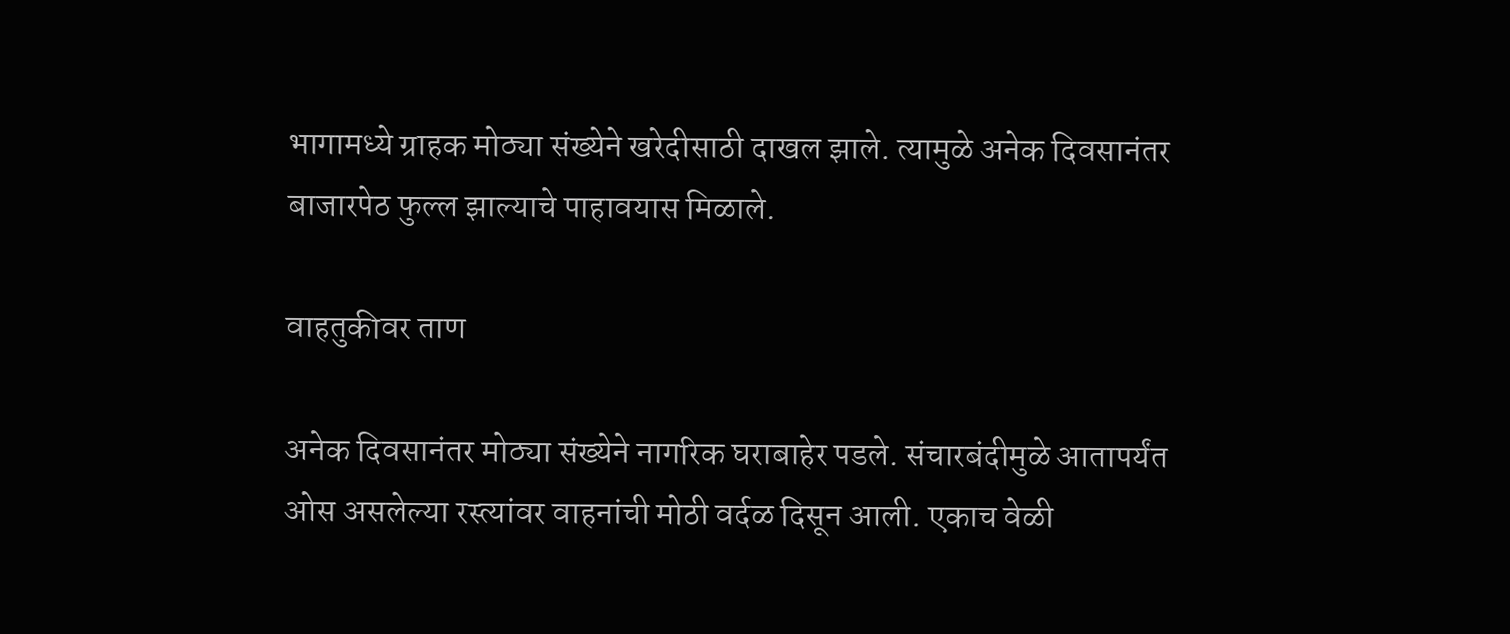भागामध्ये ग्राहक मोठ्या संख्येने खरेदीसाठी दाखल झाले. त्यामुळे अनेक दिवसानंतर बाजारपेठ फुल्ल झाल्याचे पाहावयास मिळाले.

वाहतुकीवर ताण

अनेक दिवसानंतर मोठ्या संख्येने नागरिक घराबाहेर पडले. संचारबंदीमुळे आतापर्यंत ओस असलेल्या रस्त्यांवर वाहनांची मोठी वर्दळ दिसून आली. एकाच वेळी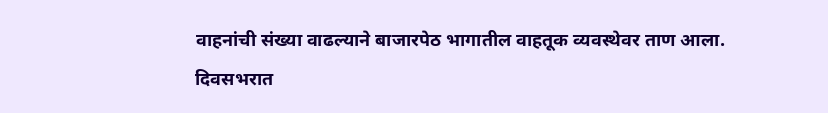वाहनांची संख्या वाढल्याने बाजारपेठ भागातील वाहतूक व्यवस्थेवर ताण आला. दिवसभरात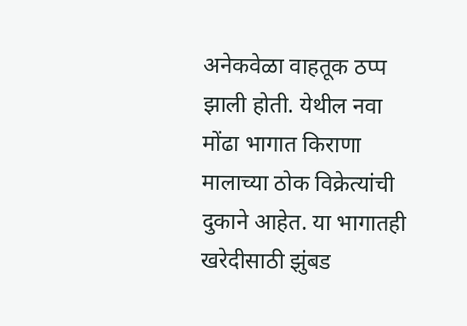अनेकवेळा वाहतूक ठप्प झाली होती. येथील नवा मोंढा भागात किराणा मालाच्या ठोक विक्रेत्यांची दुकाने आहेत. या भागातही खरेदीसाठी झुंबड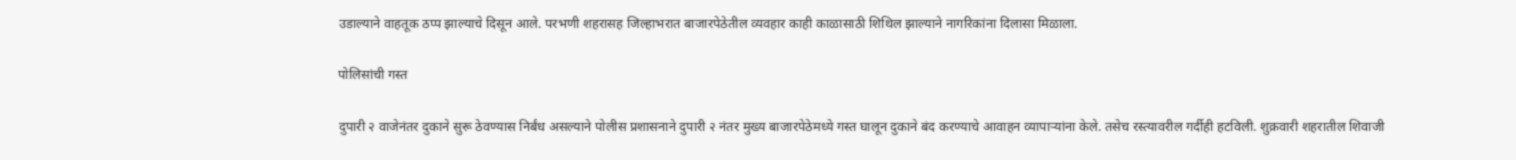उडाल्याने वाहतूक ठप्प झाल्याचे दिसून आले. परभणी शहरासह जिल्हाभरात बाजारपेठेतील व्यवहार काही काळासाठी शिथिल झाल्याने नागरिकांना दिलासा मिळाला.

पोलिसांची गस्त

दुपारी २ वाजेनंतर दुकाने सुरू ठेवण्यास निर्बंध असल्याने पोलीस प्रशासनाने दुपारी २ नंतर मुख्य बाजारपेठेमध्ये गस्त घालून दुकाने बंद करण्याचे आवाहन व्यापाऱ्यांना केले. तसेच रस्त्यावरील गर्दीही हटविली. शुक्रवारी शहरातील शिवाजी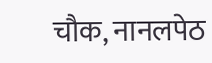चौक, नानलपेठ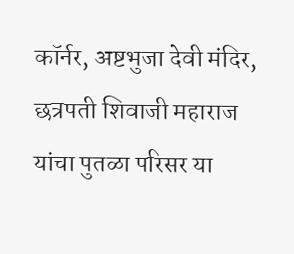कॉर्नर, अष्टभुजा देवी मंदिर, छत्रपती शिवाजी महाराज यांचा पुतळा परिसर या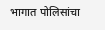भागात पोलिसांचा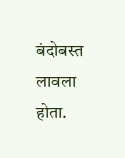बंदोबस्त लावला होता.